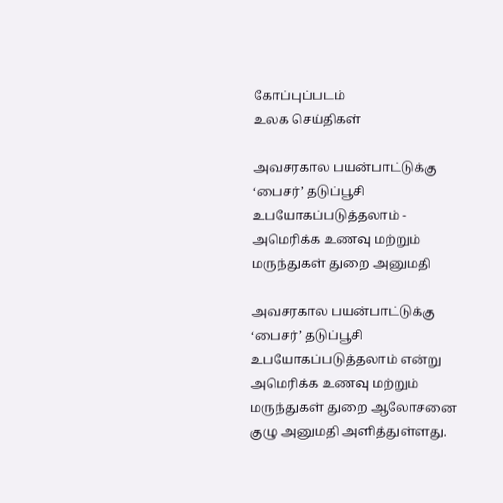கோப்புப்படம்
உலக செய்திகள்

அவசரகால பயன்பாட்டுக்கு ‘பைசர்’ தடுப்பூசி உபயோகப்படுத்தலாம் - அமெரிக்க உணவு மற்றும் மருந்துகள் துறை அனுமதி

அவசரகால பயன்பாட்டுக்கு ‘பைசர்’ தடுப்பூசி உபயோகப்படுத்தலாம் என்று அமெரிக்க உணவு மற்றும் மருந்துகள் துறை ஆலோசனை குழு அனுமதி அளித்துள்ளது.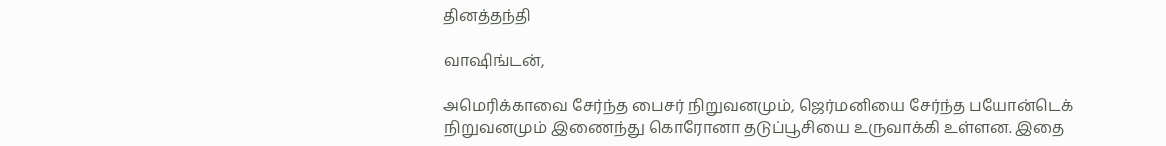தினத்தந்தி

வாஷிங்டன்,

அமெரிக்காவை சேர்ந்த பைசர் நிறுவனமும், ஜெர்மனியை சேர்ந்த பயோன்டெக் நிறுவனமும் இணைந்து கொரோனா தடுப்பூசியை உருவாக்கி உள்ளன. இதை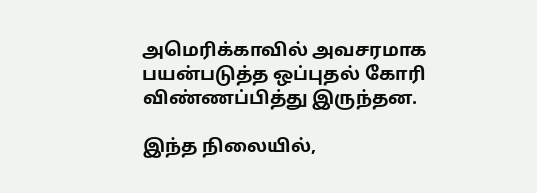அமெரிக்காவில் அவசரமாக பயன்படுத்த ஒப்புதல் கோரி விண்ணப்பித்து இருந்தன.

இந்த நிலையில்,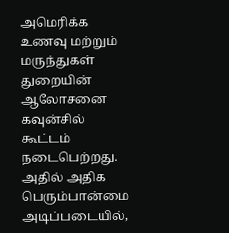அமெரிக்க உணவு மற்றும் மருந்துகள் துறையின் ஆலோசனை கவுன்சில் கூட்டம் நடைபெற்றது. அதில் அதிக பெரும்பான்மை அடிப்படையில்,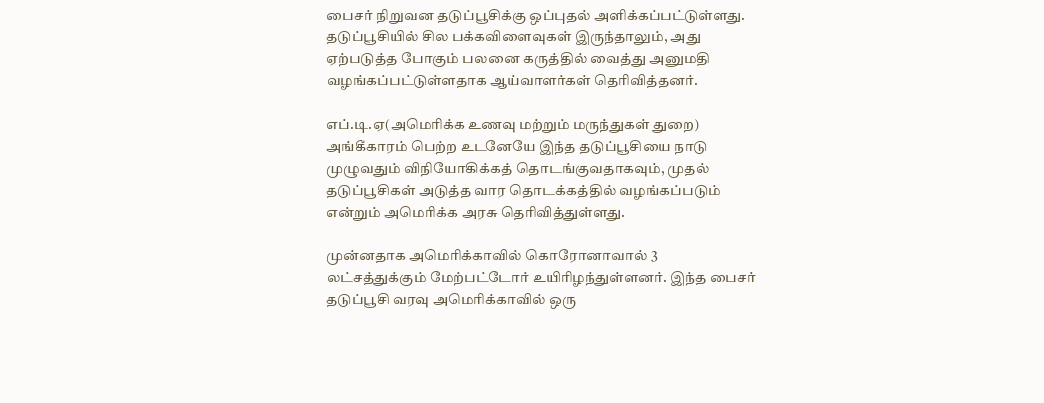பைசர் நிறுவன தடுப்பூசிக்கு ஒப்புதல் அளிக்கப்பட்டுள்ளது. தடுப்பூசியில் சில பக்கவிளைவுகள் இருந்தாலும், அது ஏற்படுத்த போகும் பலனை கருத்தில் வைத்து அனுமதி வழங்கப்பட்டுள்ளதாக ஆய்வாளர்கள் தெரிவித்தனர்.

எப்.டி.ஏ(அமெரிக்க உணவு மற்றும் மருந்துகள் துறை) அங்கீகாரம் பெற்ற உடனேயே இந்த தடுப்பூசியை நாடு முழுவதும் விநியோகிக்கத் தொடங்குவதாகவும், முதல் தடுப்பூசிகள் அடுத்த வார தொடக்கத்தில் வழங்கப்படும் என்றும் அமெரிக்க அரசு தெரிவித்துள்ளது.

முன்னதாக அமெரிக்காவில் கொரோனாவால் 3 லட்சத்துக்கும் மேற்பட்டோர் உயிரிழந்துள்ளனர். இந்த பைசர் தடுப்பூசி வரவு அமெரிக்காவில் ஒரு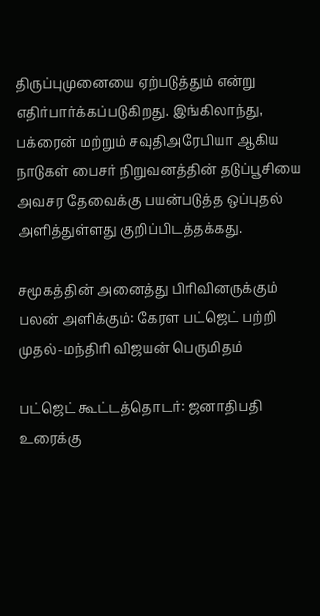திருப்புமுனையை ஏற்படுத்தும் என்று எதிர்பார்க்கப்படுகிறது. இங்கிலாந்து, பக்ரைன் மற்றும் சவுதிஅரேபியா ஆகிய நாடுகள் பைசர் நிறுவனத்தின் தடுப்பூசியை அவசர தேவைக்கு பயன்படுத்த ஒப்புதல் அளித்துள்ளது குறிப்பிடத்தக்கது.

சமூகத்தின் அனைத்து பிரிவினருக்கும் பலன் அளிக்கும்: கேரள பட்ஜெட் பற்றி முதல்-மந்திரி விஜயன் பெருமிதம்

பட்ஜெட் கூட்டத்தொடர்: ஜனாதிபதி உரைக்கு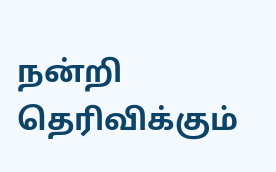நன்றி தெரிவிக்கும்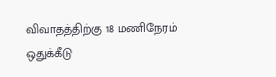விவாதத்திற்கு 18 மணிநேரம் ஒதுக்கீடு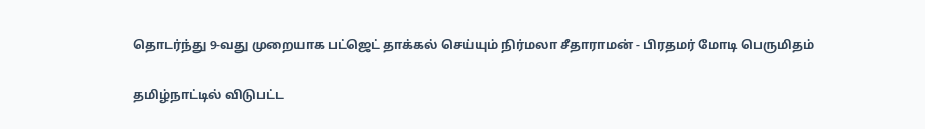தொடர்ந்து 9-வது முறையாக பட்ஜெட் தாக்கல் செய்யும் நிர்மலா சீதாராமன் - பிரதமர் மோடி பெருமிதம்

தமிழ்நாட்டில் விடுபட்ட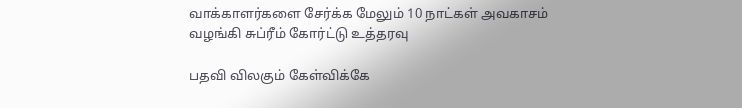வாக்காளர்களை சேர்க்க மேலும் 10 நாட்கள் அவகாசம் வழங்கி சுப்ரீம் கோர்ட்டு உத்தரவு

பதவி விலகும் கேள்விக்கே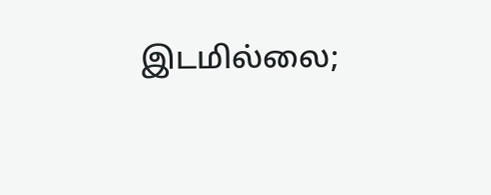இடமில்லை;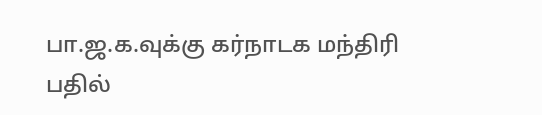பா.ஜ.க.வுக்கு கர்நாடக மந்திரி பதில்